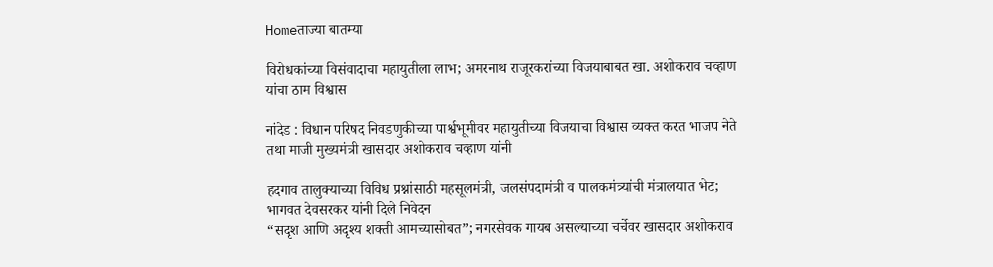Homeताज्या बातम्या

विरोधकांच्या विसंवादाचा महायुतीला लाभ; अमरनाथ राजूरकरांच्या विजयाबाबत खा. अशोकराव चव्हाण यांचा ठाम विश्वास

नांदेड : विधान परिषद निवडणुकीच्या पार्श्वभूमीवर महायुतीच्या विजयाचा विश्वास व्यक्त करत भाजप नेते तथा माजी मुख्यमंत्री खासदार अशोकराव चव्हाण यांनी

हदगाव तालुक्याच्या विविध प्रश्नांसाठी महसूलमंत्री, जलसंपदामंत्री व पालकमंत्र्यांची मंत्रालयात भेट; भागवत देवसरकर यांनी दिले निवेदन
“सदृश आणि अदृश्य शक्ती आमच्यासोबत”; नगरसेवक गायब असल्याच्या चर्चेवर खासदार अशोकराव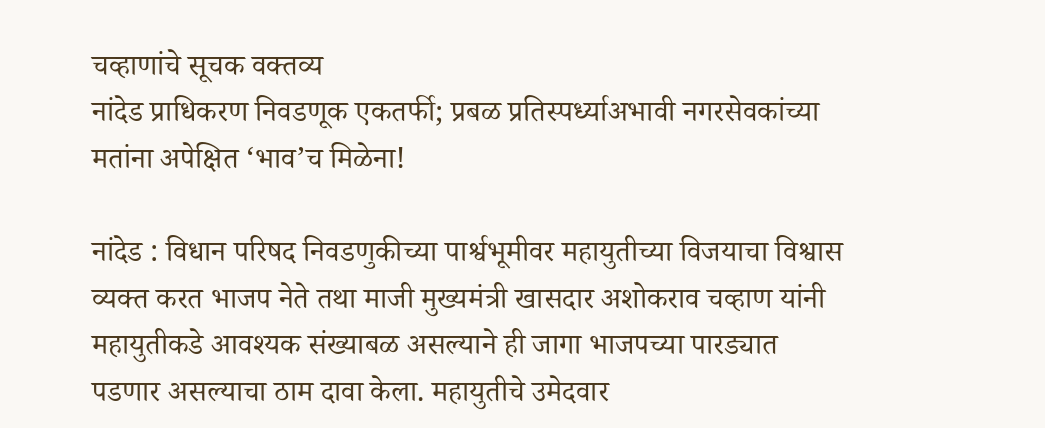चव्हाणांचे सूचक वक्तव्य
नांदेड प्राधिकरण निवडणूक एकतर्फी; प्रबळ प्रतिस्पर्ध्याअभावी नगरसेवकांच्या मतांना अपेक्षित ‘भाव’च मिळेना!

नांदेड : विधान परिषद निवडणुकीच्या पार्श्वभूमीवर महायुतीच्या विजयाचा विश्वास व्यक्त करत भाजप नेते तथा माजी मुख्यमंत्री खासदार अशोकराव चव्हाण यांनी महायुतीकडे आवश्यक संख्याबळ असल्याने ही जागा भाजपच्या पारड्यात पडणार असल्याचा ठाम दावा केला. महायुतीचे उमेदवार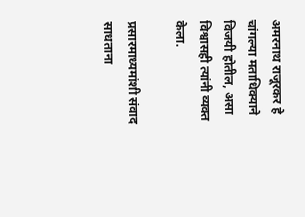अमरनाथ राजूरकर हे चांगल्या मताधिक्याने विजयी होतील, असा विश्वासही त्यांनी व्यक्त केला.

प्रसारमाध्यमांशी संवाद साधताना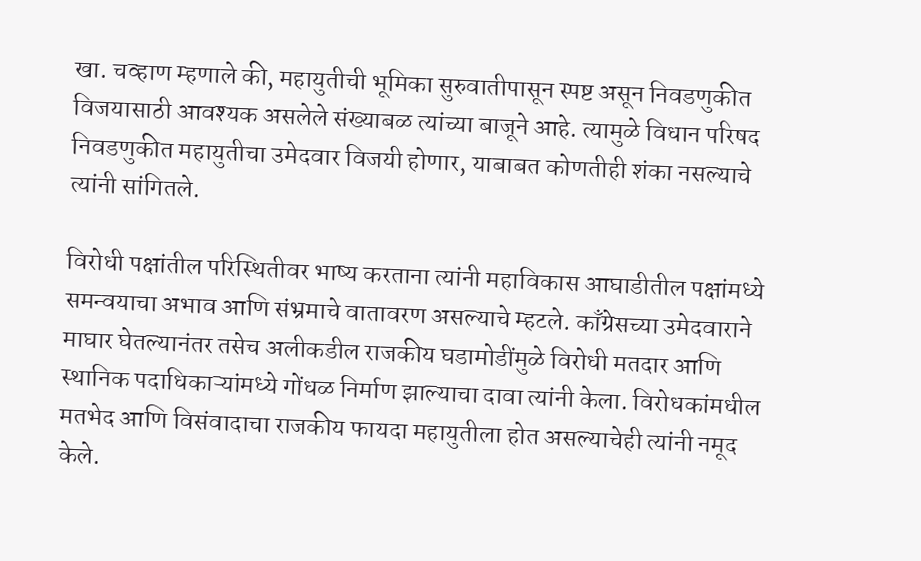खा. चव्हाण म्हणाले की, महायुतीची भूमिका सुरुवातीपासून स्पष्ट असून निवडणुकीत विजयासाठी आवश्यक असलेले संख्याबळ त्यांच्या बाजूने आहे. त्यामुळे विधान परिषद निवडणुकीत महायुतीचा उमेदवार विजयी होणार, याबाबत कोणतीही शंका नसल्याचे त्यांनी सांगितले.

विरोधी पक्षांतील परिस्थितीवर भाष्य करताना त्यांनी महाविकास आघाडीतील पक्षांमध्ये समन्वयाचा अभाव आणि संभ्रमाचे वातावरण असल्याचे म्हटले. काँग्रेसच्या उमेदवाराने माघार घेतल्यानंतर तसेच अलीकडील राजकीय घडामोडींमुळे विरोधी मतदार आणि स्थानिक पदाधिकाऱ्यांमध्ये गोंधळ निर्माण झाल्याचा दावा त्यांनी केला. विरोधकांमधील मतभेद आणि विसंवादाचा राजकीय फायदा महायुतीला होत असल्याचेही त्यांनी नमूद केले.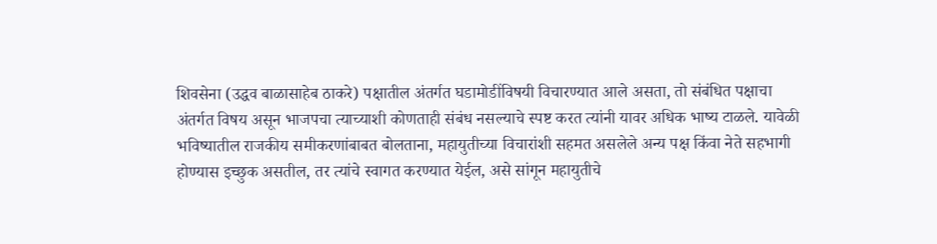शिवसेना (उद्धव बाळासाहेब ठाकरे) पक्षातील अंतर्गत घडामोडींविषयी विचारण्यात आले असता, तो संबंधित पक्षाचा अंतर्गत विषय असून भाजपचा त्याच्याशी कोणताही संबंध नसल्याचे स्पष्ट करत त्यांनी यावर अधिक भाष्य टाळले. यावेळी भविष्यातील राजकीय समीकरणांबाबत बोलताना, महायुतीच्या विचारांशी सहमत असलेले अन्य पक्ष किंवा नेते सहभागी होण्यास इच्छुक असतील, तर त्यांचे स्वागत करण्यात येईल, असे सांगून महायुतीचे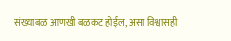संख्याबळ आणखी बळकट होईल, असा विश्वासही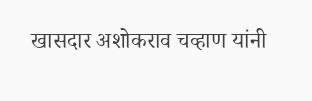खासदार अशोकराव चव्हाण यांनी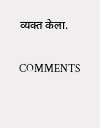व्यक्त केला.

COMMENTS